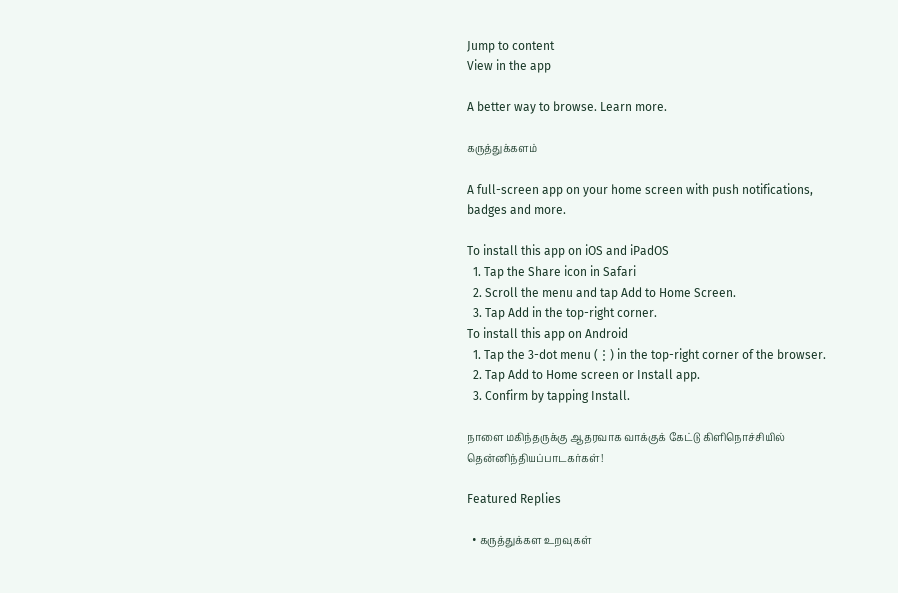Jump to content
View in the app

A better way to browse. Learn more.

கருத்துக்களம்

A full-screen app on your home screen with push notifications, badges and more.

To install this app on iOS and iPadOS
  1. Tap the Share icon in Safari
  2. Scroll the menu and tap Add to Home Screen.
  3. Tap Add in the top-right corner.
To install this app on Android
  1. Tap the 3-dot menu (⋮) in the top-right corner of the browser.
  2. Tap Add to Home screen or Install app.
  3. Confirm by tapping Install.

நாளை மகிந்தருக்கு ஆதரவாக வாக்குக் கேட்டு கிளிநொச்சியில் தென்னிந்தியப்பாடகர்கள்!

Featured Replies

  • கருத்துக்கள உறவுகள்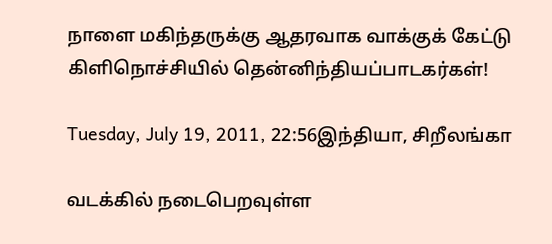நாளை மகிந்தருக்கு ஆதரவாக வாக்குக் கேட்டு கிளிநொச்சியில் தென்னிந்தியப்பாடகர்கள்!

Tuesday, July 19, 2011, 22:56இந்தியா, சிறீலங்கா

வடக்கில் நடைபெறவுள்ள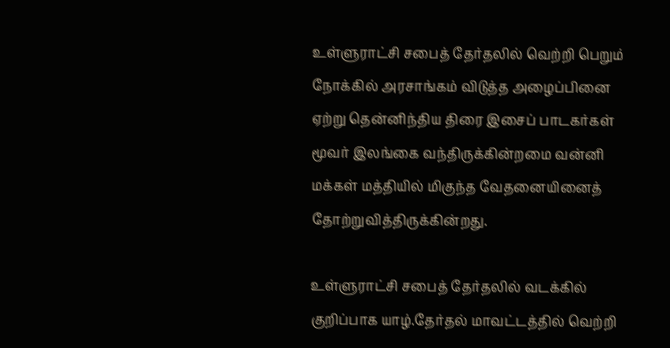உள்ளுராட்சி சபைத் தேர்தலில் வெற்றி பெறும் நோக்கில் அரசாங்கம் விடுத்த அழைப்பினை ஏற்று தென்னிந்திய திரை இசைப் பாடகர்கள் மூவர் இலங்கை வந்திருக்கின்றமை வன்னி மக்கள் மத்தியில் மிகுந்த வேதனையினைத் தோற்றுவித்திருக்கின்றது.

உள்ளுராட்சி சபைத் தேர்தலில் வடக்கில் குறிப்பாக யாழ்.தேர்தல் மாவட்டத்தில் வெற்றி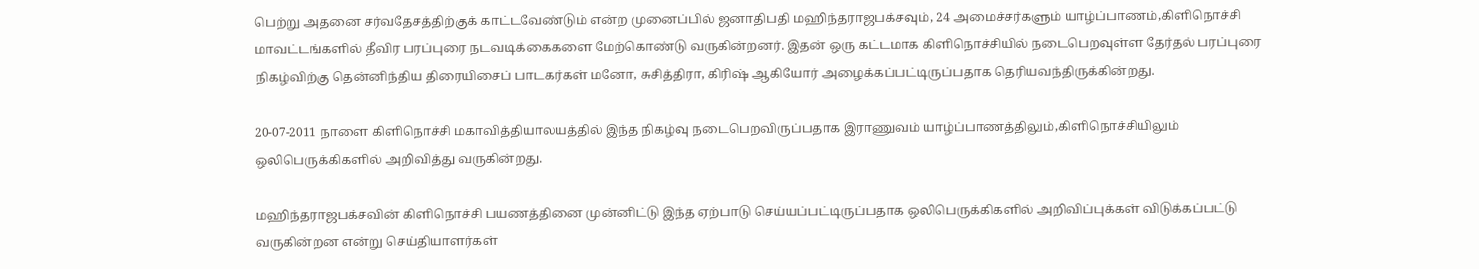பெற்று அதனை சர்வதேசத்திற்குக் காட்டவேண்டும் என்ற முனைப்பில் ஜனாதிபதி மஹிந்தராஜபக்சவும், 24 அமைச்சர்களும் யாழ்ப்பாணம்,கிளிநொச்சி மாவட்டங்களில் தீவிர பரப்புரை நடவடிக்கைகளை மேற்கொண்டு வருகின்றனர். இதன் ஒரு கட்டமாக கிளிநொச்சியில் நடைபெறவுள்ள தேர்தல் பரப்புரை நிகழ்விற்கு தென்னிந்திய திரையிசைப் பாடகர்கள் மனோ, சுசித்திரா, கிரிஷ் ஆகியோர் அழைக்கப்பட்டிருப்பதாக தெரியவந்திருக்கின்றது.

20-07-2011 நாளை கிளிநொச்சி மகாவித்தியாலயத்தில் இந்த நிகழ்வு நடைபெறவிருப்பதாக இராணுவம் யாழ்ப்பாணத்திலும்,கிளிநொச்சியிலும் ஒலிபெருக்கிகளில் அறிவித்து வருகின்றது.

மஹிந்தராஜபக்சவின் கிளிநொச்சி பயணத்தினை முன்னிட்டு இந்த ஏற்பாடு செய்யப்பட்டிருப்பதாக ஒலிபெருக்கிகளில் அறிவிப்புக்கள் விடுக்கப்பட்டு வருகின்றன என்று செய்தியாளர்கள்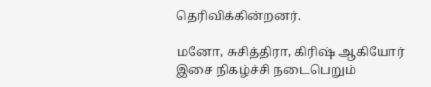தெரிவிக்கின்றனர்.

மனோ, சுசித்திரா, கிரிஷ் ஆகியோர் இசை நிகழ்ச்சி நடைபெறும்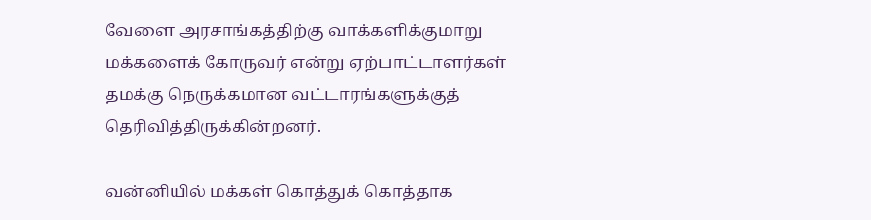வேளை அரசாங்கத்திற்கு வாக்களிக்குமாறு மக்களைக் கோருவர் என்று ஏற்பாட்டாளர்கள் தமக்கு நெருக்கமான வட்டாரங்களுக்குத் தெரிவித்திருக்கின்றனர்.

வன்னியில் மக்கள் கொத்துக் கொத்தாக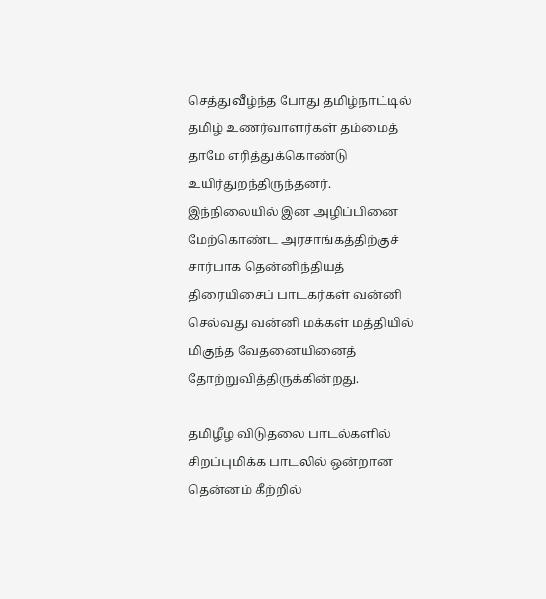செத்துவீழ்ந்த போது தமிழ்நாட்டில் தமிழ் உணர்வாளர்கள் தம்மைத் தாமே எரித்துக்கொண்டு உயிர்துறந்திருந்தனர். இந்நிலையில் இன அழிப்பினை மேற்கொண்ட அரசாங்கத்திற்குச் சார்பாக தென்னிந்தியத் திரையிசைப் பாடகர்கள் வன்னி செல்வது வன்னி மக்கள் மத்தியில் மிகுந்த வேதனையினைத் தோற்றுவித்திருக்கின்றது.

தமிழீழ விடுதலை பாடல்களில் சிறப்புமிக்க பாடலில் ஒன்றான தென்னம் கீற்றில்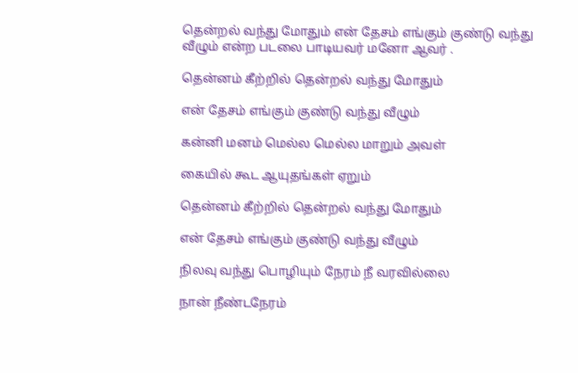தென்றல் வந்து மோதும் என் தேசம் எங்கும் குண்டு வந்து வீழும் என்ற படலை பாடியவர் மனோ ஆவர் .

தென்னம் கீற்றில் தென்றல் வந்து மோதும்

என் தேசம் எங்கும் குண்டு வந்து வீழும்

கன்னி மனம் மெல்ல மெல்ல மாறும் அவள்

கையில் கூட ஆயுதங்கள் ஏறும்

தென்னம் கீற்றில் தென்றல் வந்து மோதும்

என் தேசம் எங்கும் குண்டு வந்து வீழும்

நிலவு வந்து பொழியும் நேரம் நீ வரவில்லை

நான் நீண்டநேரம்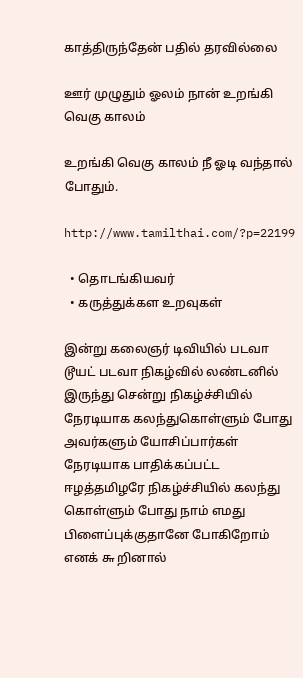காத்திருந்தேன் பதில் தரவில்லை

ஊர் முழுதும் ஓலம் நான் உறங்கி வெகு காலம்

உறங்கி வெகு காலம் நீ ஓடி வந்தால் போதும்.

http://www.tamilthai.com/?p=22199

  • தொடங்கியவர்
  • கருத்துக்கள உறவுகள்

இன்று கலைஞர் டிவியில் படவா டூயட் படவா நிகழ்வில் லண்டனில் இருந்து சென்று நிகழ்ச்சியில் நேரடியாக கலந்துகொள்ளும் போது அவர்களும் யோசிப்பார்கள் நேரடியாக பாதிக்கப்பட்ட ஈழத்தமிழரே நிகழ்ச்சியில் கலந்து கொள்ளும் போது நாம் எமது பிளைப்புக்குதானே போகிறோம் எனக் ௬ றினால்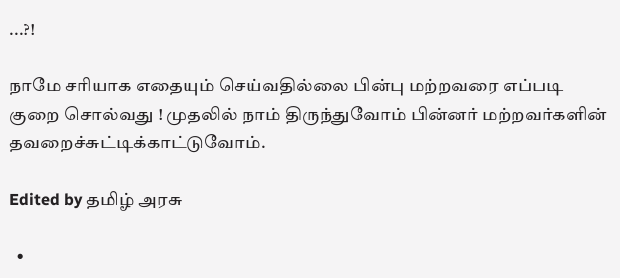...?!

நாமே சரியாக எதையும் செய்வதில்லை பின்பு மற்றவரை எப்படி குறை சொல்வது ! முதலில் நாம் திருந்துவோம் பின்னர் மற்றவர்களின் தவறைச்சுட்டிக்காட்டுவோம்.

Edited by தமிழ் அரசு

  •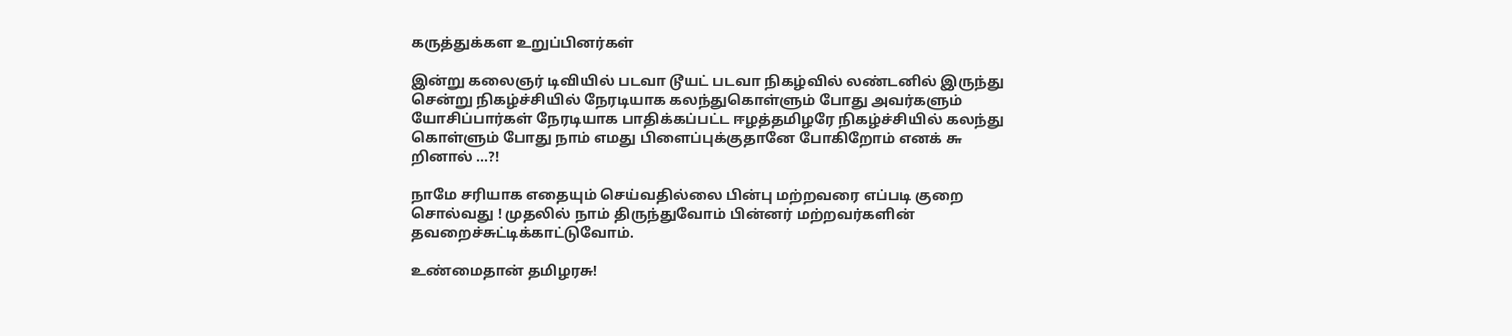கருத்துக்கள உறுப்பினர்கள்

இன்று கலைஞர் டிவியில் படவா டூயட் படவா நிகழ்வில் லண்டனில் இருந்து சென்று நிகழ்ச்சியில் நேரடியாக கலந்துகொள்ளும் போது அவர்களும் யோசிப்பார்கள் நேரடியாக பாதிக்கப்பட்ட ஈழத்தமிழரே நிகழ்ச்சியில் கலந்து கொள்ளும் போது நாம் எமது பிளைப்புக்குதானே போகிறோம் எனக் ௬ றினால் ...?!

நாமே சரியாக எதையும் செய்வதில்லை பின்பு மற்றவரை எப்படி குறை சொல்வது ! முதலில் நாம் திருந்துவோம் பின்னர் மற்றவர்களின் தவறைச்சுட்டிக்காட்டுவோம்.

உண்மைதான் தமிழரசு!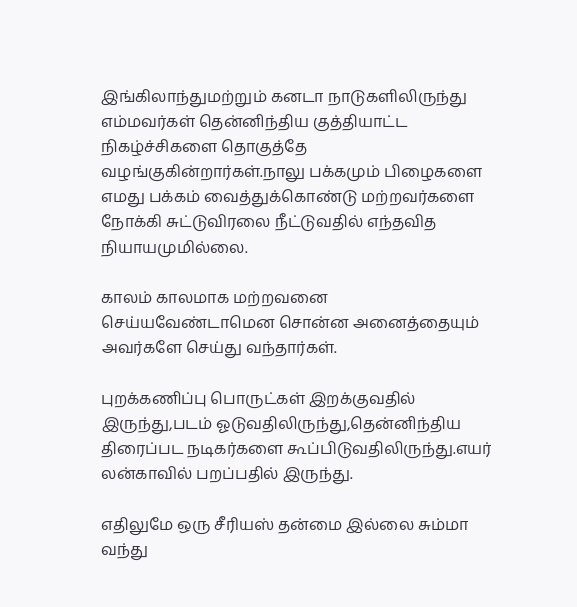இங்கிலாந்துமற்றும் கனடா நாடுகளிலிருந்து எம்மவர்கள் தென்னிந்திய குத்தியாட்ட நிகழ்ச்சிகளை தொகுத்தே வழங்குகின்றார்கள்.நாலு பக்கமும் பிழைகளை எமது பக்கம் வைத்துக்கொண்டு மற்றவர்களை நோக்கி சுட்டுவிரலை நீட்டுவதில் எந்தவித நியாயமுமில்லை.

காலம் காலமாக மற்றவனை செய்யவேண்டாமென சொன்ன அனைத்தையும் அவர்களே செய்து வந்தார்கள்.

புறக்கணிப்பு பொருட்கள் இறக்குவதில் இருந்து,படம் ஓடுவதிலிருந்து,தென்னிந்திய திரைப்பட நடிகர்களை கூப்பிடுவதிலிருந்து.எயர் லன்காவில் பறப்பதில் இருந்து.

எதிலுமே ஒரு சீரியஸ் தன்மை இல்லை சும்மா வந்து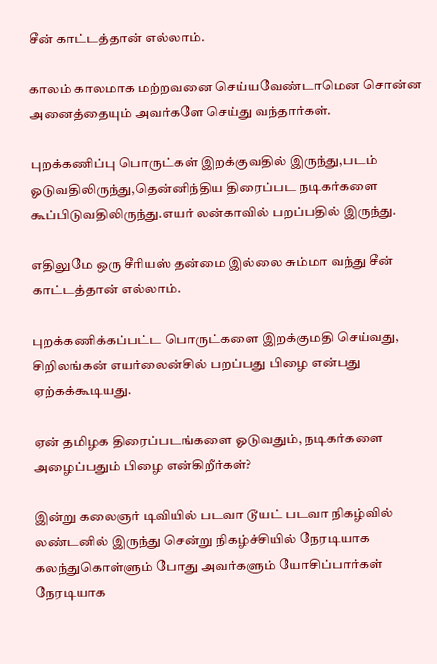சீன் காட்டத்தான் எல்லாம்.

காலம் காலமாக மற்றவனை செய்யவேண்டாமென சொன்ன அனைத்தையும் அவர்களே செய்து வந்தார்கள்.

புறக்கணிப்பு பொருட்கள் இறக்குவதில் இருந்து,படம் ஓடுவதிலிருந்து,தென்னிந்திய திரைப்பட நடிகர்களை கூப்பிடுவதிலிருந்து.எயர் லன்காவில் பறப்பதில் இருந்து.

எதிலுமே ஒரு சீரியஸ் தன்மை இல்லை சும்மா வந்து சீன் காட்டத்தான் எல்லாம்.

புறக்கணிக்கப்பட்ட பொருட்களை இறக்குமதி செய்வது, சிறிலங்கன் எயர்லைன்சில் பறப்பது பிழை என்பது ஏற்கக்கூடியது.

ஏன் தமிழக திரைப்படங்களை ஓடுவதும், நடிகர்களை அழைப்பதும் பிழை என்கிறீர்கள்?

இன்று கலைஞர் டிவியில் படவா டூயட் படவா நிகழ்வில் லண்டனில் இருந்து சென்று நிகழ்ச்சியில் நேரடியாக கலந்துகொள்ளும் போது அவர்களும் யோசிப்பார்கள் நேரடியாக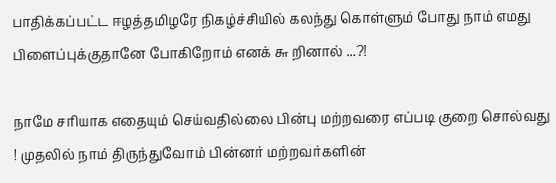பாதிக்கப்பட்ட ஈழத்தமிழரே நிகழ்ச்சியில் கலந்து கொள்ளும் போது நாம் எமது பிளைப்புக்குதானே போகிறோம் எனக் ௬ றினால் ...?!

நாமே சரியாக எதையும் செய்வதில்லை பின்பு மற்றவரை எப்படி குறை சொல்வது ! முதலில் நாம் திருந்துவோம் பின்னர் மற்றவர்களின்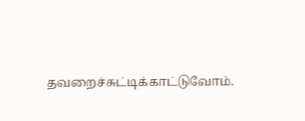தவறைச்சுட்டிக்காட்டுவோம்.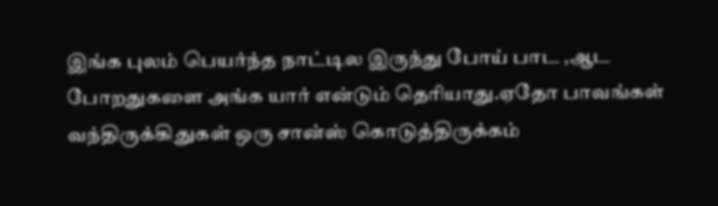இங்க புலம் பெயர்ந்த நாட்டில இருந்து போய் பாட ,ஆட போறதுகளை அங்க யார் என்டும் தெரியாது.ஏதோ பாவங்கள் வந்திருக்கிதுகள் ஒரு சான்ஸ் கொடுத்திருக்கம்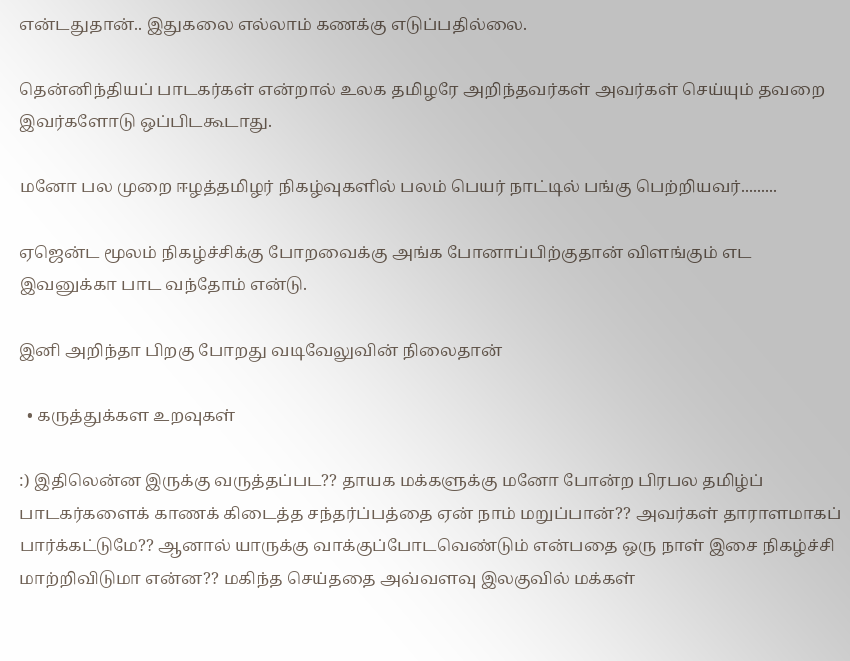என்டதுதான்.. இதுகலை எல்லாம் கணக்கு எடுப்பதில்லை.

தென்னிந்தியப் பாடகர்கள் என்றால் உலக தமிழரே அறிந்தவர்கள் அவர்கள் செய்யும் தவறை இவர்களோடு ஒப்பிடகூடாது.

மனோ பல முறை ஈழத்தமிழர் நிகழ்வுகளில் பலம் பெயர் நாட்டில் பங்கு பெற்றியவர்.........

ஏஜென்ட மூலம் நிகழ்ச்சிக்கு போறவைக்கு அங்க போனாப்பிற்குதான் விளங்கும் எட இவனுக்கா பாட வந்தோம் என்டு.

இனி அறிந்தா பிறகு போறது வடிவேலுவின் நிலைதான்

  • கருத்துக்கள உறவுகள்

:) இதிலென்ன இருக்கு வருத்தப்பட?? தாயக மக்களுக்கு மனோ போன்ற பிரபல தமிழ்ப் பாடகர்களைக் காணக் கிடைத்த சந்தர்ப்பத்தை ஏன் நாம் மறுப்பான்?? அவர்கள் தாராளமாகப் பார்க்கட்டுமே?? ஆனால் யாருக்கு வாக்குப்போடவெண்டும் என்பதை ஒரு நாள் இசை நிகழ்ச்சி மாற்றிவிடுமா என்ன?? மகிந்த செய்ததை அவ்வளவு இலகுவில் மக்கள்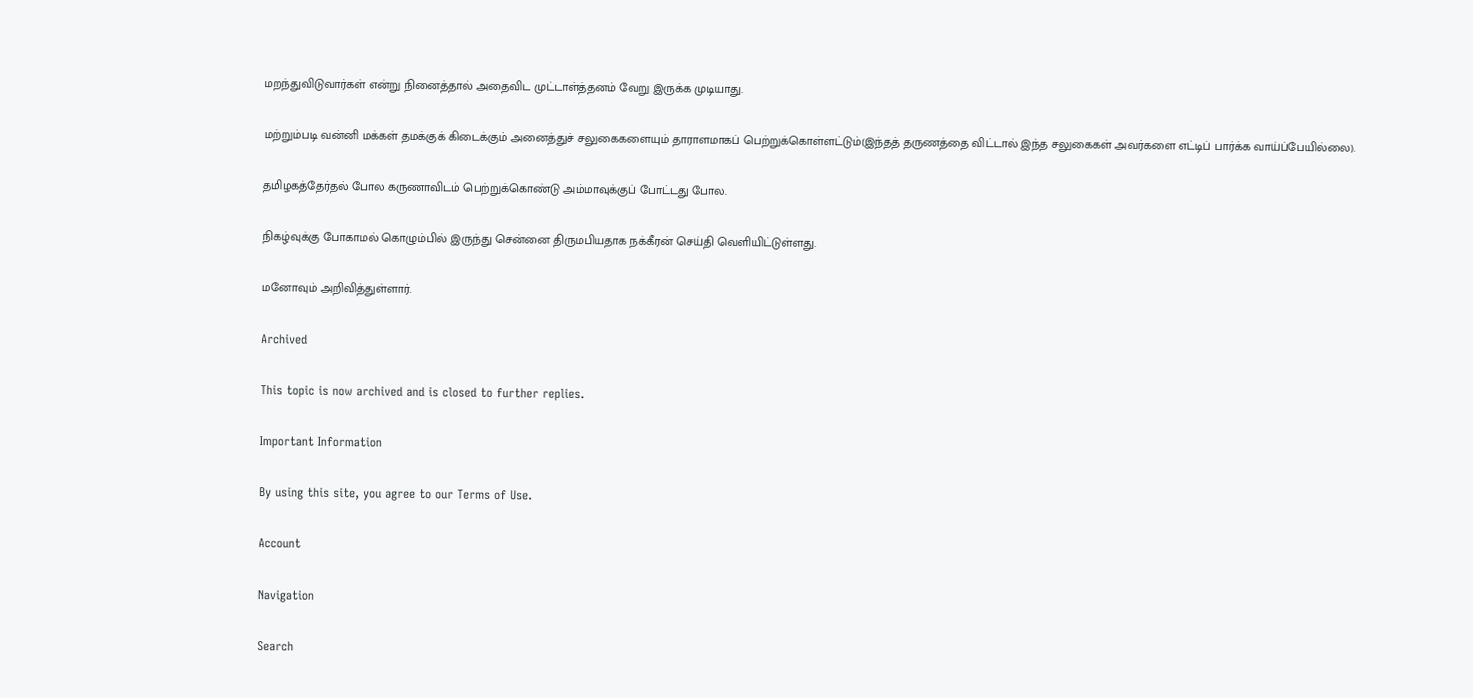மறந்துவிடுவார்கள் என்று நினைத்தால் அதைவிட முட்டாள்த்தனம் வேறு இருக்க முடியாது.

மற்றும்படி வன்னி மக்கள் தமக்குக் கிடைக்கும் அனைத்துச் சலுகைகளையும் தாராளமாகப் பெற்றுக்கொள்ளட்டும்(இந்தத் தருணத்தை விட்டால் இந்த சலுகைகள் அவர்களை எட்டிப் பார்க்க வாய்ப்பேயில்லை).

தமிழகத்தேர்தல் போல கருணாவிடம் பெற்றுக்கொண்டு அம்மாவுக்குப் போட்டது போல.

நிகழ்வுக்கு போகாமல் கொழும்பில் இருந்து சென்னை திருமபியதாக நக்கீரன் செய்தி வெளியிட்டுள்ளது.

மனோவும் அறிவித்துள்ளார்.

Archived

This topic is now archived and is closed to further replies.

Important Information

By using this site, you agree to our Terms of Use.

Account

Navigation

Search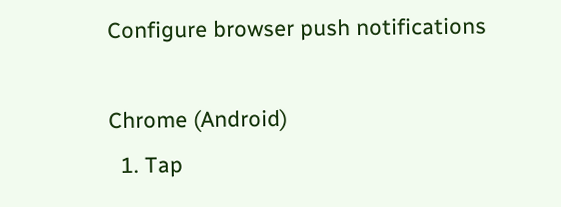Configure browser push notifications

Chrome (Android)
  1. Tap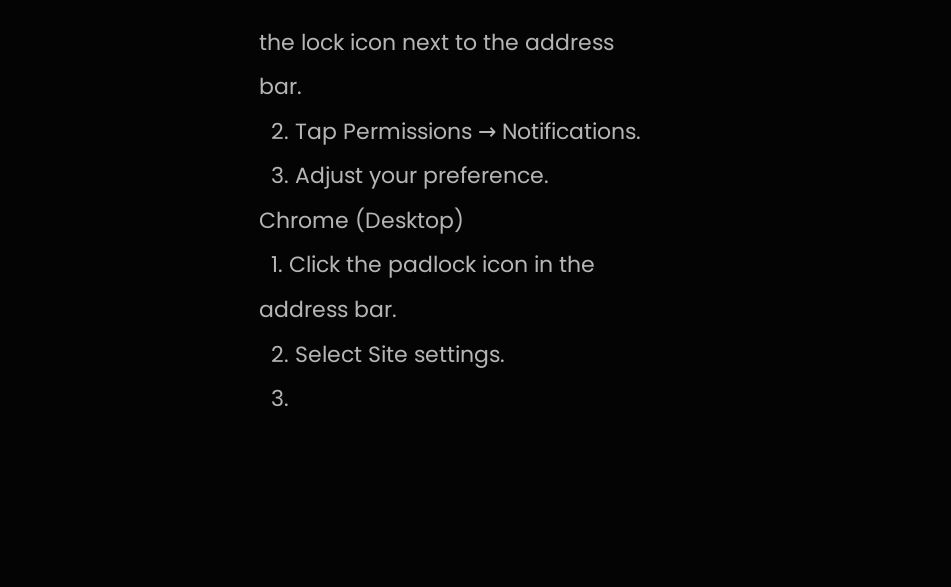the lock icon next to the address bar.
  2. Tap Permissions → Notifications.
  3. Adjust your preference.
Chrome (Desktop)
  1. Click the padlock icon in the address bar.
  2. Select Site settings.
  3.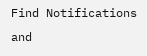Find Notifications and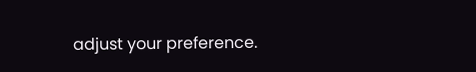adjust your preference.